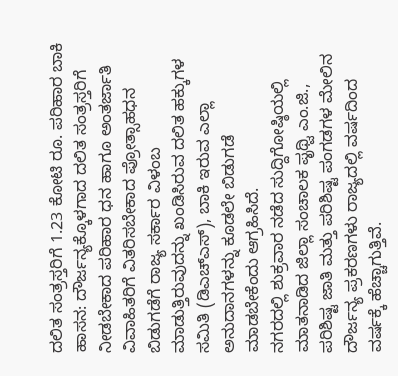ದಲಿತ ಸಂತ್ರಸ್ತರಿಗೆ 1.23 ಕೋಟಿ ರೂ. ಪರಿಹಾರ ಬಾಕಿ
ಹಾಸನ: ದೌರ್ಜನ್ಯಕ್ಕೊಳಗಾದ ದಲಿತ ಸಂತ್ರಸ್ತರಿಗೆ ನೀಡಬೇಕಾದ ಪರಿಹಾರ ಧನ ಹಾಗೂ ಅಂತರ್ಜಾತಿ ವಿವಾಹಿತರಿಗೆ ವಿತರಿಸಬೇಕಾದ ಪ್ರೋತ್ಸಾಹಧನ ಬಿಡುಗಡೆಗೆ ರಾಜ್ಯ ಸರ್ಕಾರ ವಿಳಂಬ ಮಾಡುತ್ತಿರುವುದನ್ನು ಖಂಡಿಸಿರುವ ದಲಿತ ಹಕ್ಕುಗಳ ಸಮಿತಿ (ಡಿಎಚ್ಎಸ್), ಬಾಕಿ ಇರುವ ಎಲ್ಲಾ ಅನುದಾನಗಳನ್ನು ಕೂಡಲೇ ಬಿಡುಗಡೆ ಮಾಡಬೇಕೆಂದು ಆಗ್ರಹಿಸಿದೆ.
ನಗರದಲ್ಲಿ ಶುಕ್ರವಾರ ನಡೆದ ಸುದ್ದಿಗೋಷ್ಠಿಯಲ್ಲಿ ಮಾತನಾಡಿದ ಜಿಲ್ಲಾ ಸಂಚಾಲಕ ಪೃಥ್ವಿ ಎಂ.ಜಿ., ಪರಿಶಿಷ್ಟ ಜಾತಿ ಮತ್ತು ಪರಿಶಿಷ್ಟ ಪಂಗಡಗಳ ಮೇಲಿನ ದೌರ್ಜನ್ಯ ಪ್ರಕರಣಗಳು ರಾಜ್ಯದಲ್ಲಿ ವರ್ಷದಿಂದ ವರ್ಷಕ್ಕೆ ಹೆಚ್ಚಾಗುತ್ತಿವೆ.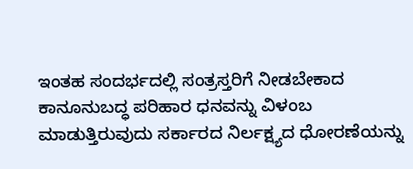ಇಂತಹ ಸಂದರ್ಭದಲ್ಲಿ ಸಂತ್ರಸ್ತರಿಗೆ ನೀಡಬೇಕಾದ ಕಾನೂನುಬದ್ಧ ಪರಿಹಾರ ಧನವನ್ನು ವಿಳಂಬ ಮಾಡುತ್ತಿರುವುದು ಸರ್ಕಾರದ ನಿರ್ಲಕ್ಷ್ಯದ ಧೋರಣೆಯನ್ನು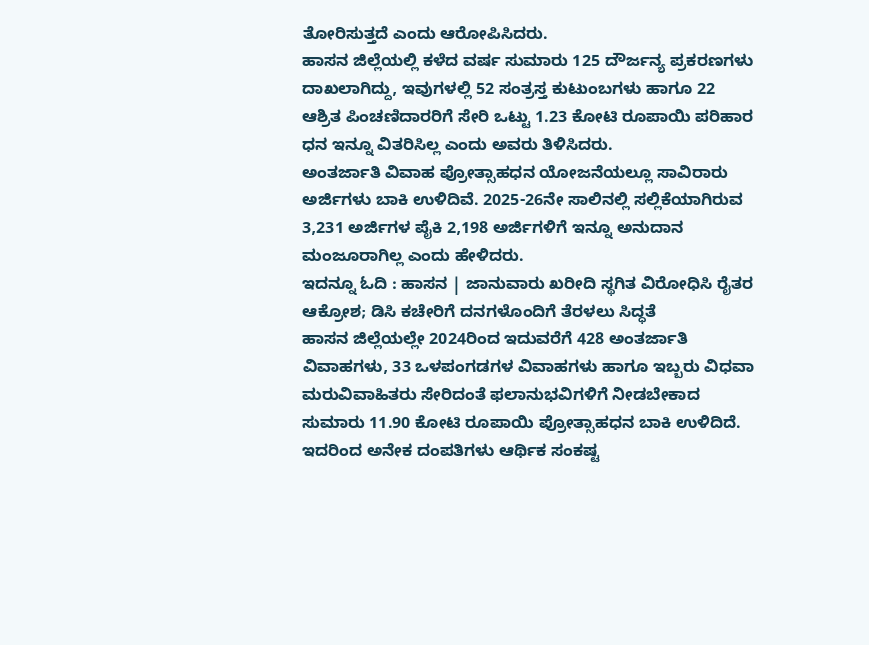ತೋರಿಸುತ್ತದೆ ಎಂದು ಆರೋಪಿಸಿದರು.
ಹಾಸನ ಜಿಲ್ಲೆಯಲ್ಲಿ ಕಳೆದ ವರ್ಷ ಸುಮಾರು 125 ದೌರ್ಜನ್ಯ ಪ್ರಕರಣಗಳು ದಾಖಲಾಗಿದ್ದು, ಇವುಗಳಲ್ಲಿ 52 ಸಂತ್ರಸ್ತ ಕುಟುಂಬಗಳು ಹಾಗೂ 22 ಆಶ್ರಿತ ಪಿಂಚಣಿದಾರರಿಗೆ ಸೇರಿ ಒಟ್ಟು 1.23 ಕೋಟಿ ರೂಪಾಯಿ ಪರಿಹಾರ ಧನ ಇನ್ನೂ ವಿತರಿಸಿಲ್ಲ ಎಂದು ಅವರು ತಿಳಿಸಿದರು.
ಅಂತರ್ಜಾತಿ ವಿವಾಹ ಪ್ರೋತ್ಸಾಹಧನ ಯೋಜನೆಯಲ್ಲೂ ಸಾವಿರಾರು ಅರ್ಜಿಗಳು ಬಾಕಿ ಉಳಿದಿವೆ. 2025-26ನೇ ಸಾಲಿನಲ್ಲಿ ಸಲ್ಲಿಕೆಯಾಗಿರುವ 3,231 ಅರ್ಜಿಗಳ ಪೈಕಿ 2,198 ಅರ್ಜಿಗಳಿಗೆ ಇನ್ನೂ ಅನುದಾನ ಮಂಜೂರಾಗಿಲ್ಲ ಎಂದು ಹೇಳಿದರು.
ಇದನ್ನೂ ಓದಿ : ಹಾಸನ | ಜಾನುವಾರು ಖರೀದಿ ಸ್ಥಗಿತ ವಿರೋಧಿಸಿ ರೈತರ ಆಕ್ರೋಶ; ಡಿಸಿ ಕಚೇರಿಗೆ ದನಗಳೊಂದಿಗೆ ತೆರಳಲು ಸಿದ್ಧತೆ
ಹಾಸನ ಜಿಲ್ಲೆಯಲ್ಲೇ 2024ರಿಂದ ಇದುವರೆಗೆ 428 ಅಂತರ್ಜಾತಿ ವಿವಾಹಗಳು, 33 ಒಳಪಂಗಡಗಳ ವಿವಾಹಗಳು ಹಾಗೂ ಇಬ್ಬರು ವಿಧವಾ ಮರುವಿವಾಹಿತರು ಸೇರಿದಂತೆ ಫಲಾನುಭವಿಗಳಿಗೆ ನೀಡಬೇಕಾದ ಸುಮಾರು 11.90 ಕೋಟಿ ರೂಪಾಯಿ ಪ್ರೋತ್ಸಾಹಧನ ಬಾಕಿ ಉಳಿದಿದೆ. ಇದರಿಂದ ಅನೇಕ ದಂಪತಿಗಳು ಆರ್ಥಿಕ ಸಂಕಷ್ಟ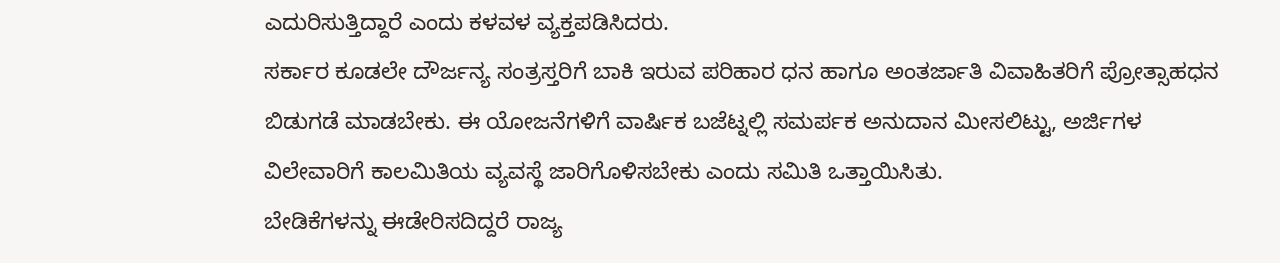ಎದುರಿಸುತ್ತಿದ್ದಾರೆ ಎಂದು ಕಳವಳ ವ್ಯಕ್ತಪಡಿಸಿದರು.
ಸರ್ಕಾರ ಕೂಡಲೇ ದೌರ್ಜನ್ಯ ಸಂತ್ರಸ್ತರಿಗೆ ಬಾಕಿ ಇರುವ ಪರಿಹಾರ ಧನ ಹಾಗೂ ಅಂತರ್ಜಾತಿ ವಿವಾಹಿತರಿಗೆ ಪ್ರೋತ್ಸಾಹಧನ ಬಿಡುಗಡೆ ಮಾಡಬೇಕು. ಈ ಯೋಜನೆಗಳಿಗೆ ವಾರ್ಷಿಕ ಬಜೆಟ್ನಲ್ಲಿ ಸಮರ್ಪಕ ಅನುದಾನ ಮೀಸಲಿಟ್ಟು, ಅರ್ಜಿಗಳ ವಿಲೇವಾರಿಗೆ ಕಾಲಮಿತಿಯ ವ್ಯವಸ್ಥೆ ಜಾರಿಗೊಳಿಸಬೇಕು ಎಂದು ಸಮಿತಿ ಒತ್ತಾಯಿಸಿತು.
ಬೇಡಿಕೆಗಳನ್ನು ಈಡೇರಿಸದಿದ್ದರೆ ರಾಜ್ಯ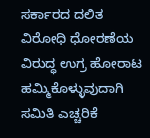ಸರ್ಕಾರದ ದಲಿತ ವಿರೋಧಿ ಧೋರಣೆಯ ವಿರುದ್ಧ ಉಗ್ರ ಹೋರಾಟ ಹಮ್ಮಿಕೊಳ್ಳುವುದಾಗಿ ಸಮಿತಿ ಎಚ್ಚರಿಕೆ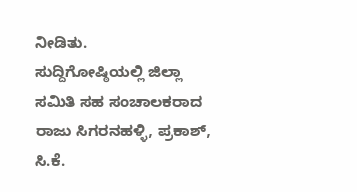ನೀಡಿತು.
ಸುದ್ದಿಗೋಷ್ಠಿಯಲ್ಲಿ ಜಿಲ್ಲಾ ಸಮಿತಿ ಸಹ ಸಂಚಾಲಕರಾದ ರಾಜು ಸಿಗರನಹಳ್ಳಿ, ಪ್ರಕಾಶ್, ಸಿ.ಕೆ.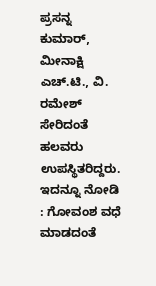ಪ್ರಸನ್ನ ಕುಮಾರ್, ಮೀನಾಕ್ಷಿ ಎಚ್.ಟಿ., ವಿ. ರಮೇಶ್ ಸೇರಿದಂತೆ ಹಲವರು ಉಪಸ್ಥಿತರಿದ್ದರು.
ಇದನ್ನೂ ನೋಡಿ : ಗೋವಂಶ ವಧೆ ಮಾಡದಂತೆ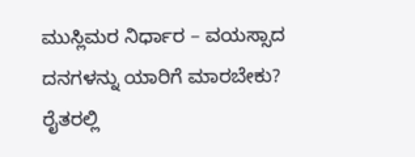ಮುಸ್ಲಿಮರ ನಿರ್ಧಾರ – ವಯಸ್ಸಾದ ದನಗಳನ್ನು ಯಾರಿಗೆ ಮಾರಬೇಕು? ರೈತರಲ್ಲಿ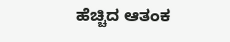ಹೆಚ್ಚಿದ ಆತಂಕ